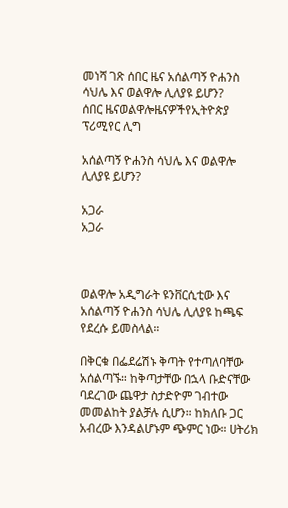መነሻ ገጽ ሰበር ዜና አሰልጣኝ ዮሐንስ ሳህሌ እና ወልዋሎ ሊለያዩ ይሆን?
ሰበር ዜናወልዋሎዜናዎችየኢትዮጵያ ፕሪሚየር ሊግ

አሰልጣኝ ዮሐንስ ሳህሌ እና ወልዋሎ ሊለያዩ ይሆን?

አጋራ
አጋራ



ወልዋሎ አዲግራት ዩንቨርሲቲው እና አሰልጣኝ ዮሐንስ ሳህሌ ሊለያዩ ከጫፍ የደረሱ ይመስላል።

በቅርቁ በፌደሬሽኑ ቅጣት የተጣለባቸው አሰልጣኙ። ከቅጣታቸው በኋላ ቡድናቸው ባደረገው ጨዋታ ስታድዮም ገብተው መመልከት ያልቻሉ ሲሆን። ከክለቡ ጋር አብረው እንዳልሆኑም ጭምር ነው። ሀትሪክ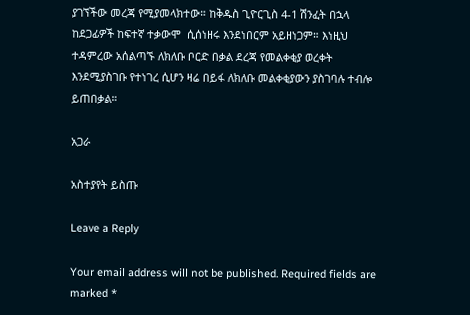ያገኘችው መረጃ የሚያመላክተው። ከቅዱስ ጊዮርጊስ 4-1 ሽንፈት በኋላ ከደጋፊዎች ከፍተኛ ተቃውሞ  ሲሰነዘሩ እንደነበርም አይዘነጋም። እነዚህ ተዳምረው አሰልጣኙ ለክለቡ ቦርድ በቃል ደረጃ የመልቀቂያ ወረቀት እንደሚያስገቡ የተነገረ ሲሆን ዛሬ በይፋ ለክለቡ መልቀቂያውን ያስገባሉ ተብሎ ይጠበቃል።

አጋራ

አስተያየት ይስጡ

Leave a Reply

Your email address will not be published. Required fields are marked *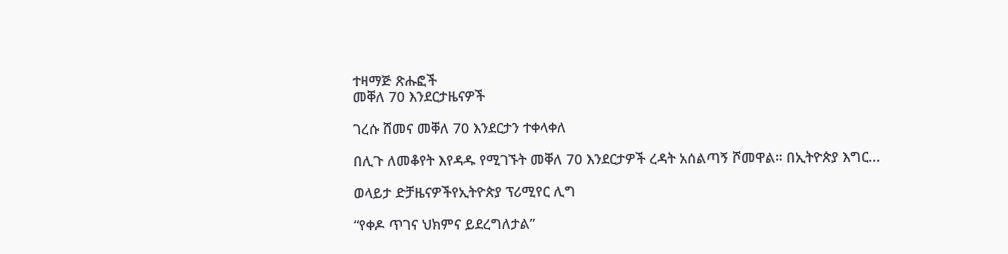ተዛማጅ ጽሑፎች
መቐለ 70 እንደርታዜናዎች

ገረሱ ሸመና መቐለ 70 እንደርታን ተቀላቀለ

በሊጉ ለመቆየት እየዳዱ የሚገኙት መቐለ 70 እንደርታዎች ረዳት አሰልጣኝ ሾመዋል። በኢትዮጵያ እግር...

ወላይታ ድቻዜናዎችየኢትዮጵያ ፕሪሚየር ሊግ

“የቀዶ ጥገና ህክምና ይደረግለታል”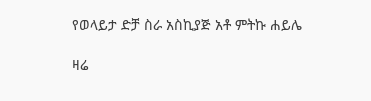የወላይታ ድቻ ስራ አስኪያጅ አቶ ምትኩ ሐይሌ

ዛሬ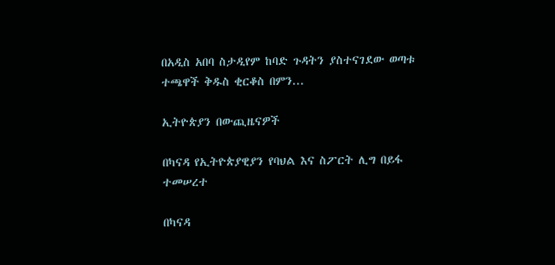በአዲስ አበባ ስታዲየም ከባድ ጉዳትን ያስተናገደው ወጣቱ ተጫዋች ቅዱስ ቂርቆስ በምን...

ኢትዮጵያን በውጪዜናዎች

በካናዳ የኢትዮጵያዊያን የባህል እና ስፖርት ሊግ በይፋ ተመሠረተ

በካናዳ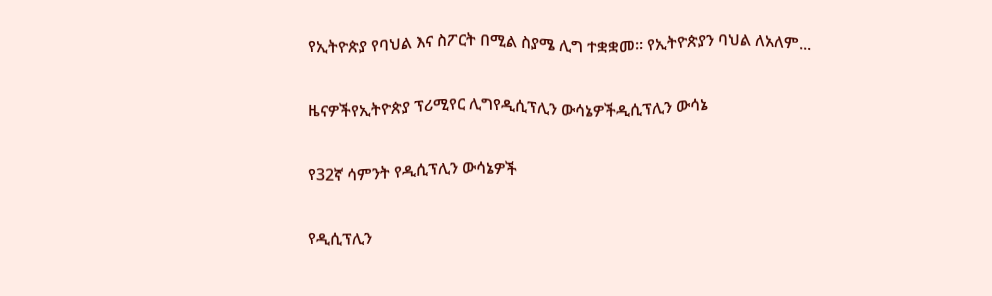የኢትዮጵያ የባህል እና ስፖርት በሚል ስያሜ ሊግ ተቋቋመ። የኢትዮጵያን ባህል ለአለም...

ዜናዎችየኢትዮጵያ ፕሪሚየር ሊግየዲሲፕሊን ውሳኔዎችዲሲፕሊን ውሳኔ

የ32ኛ ሳምንት የዲሲፕሊን ውሳኔዎች

የዲሲፕሊን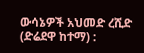ውሳኔዎች አህመድ ረሺድ (ድሬደዋ ከተማ) :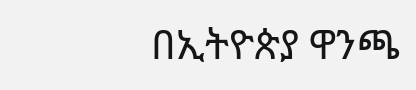በኢትዮጵያ ዋንጫ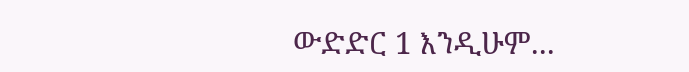ውድድር 1 እንዲሁም...